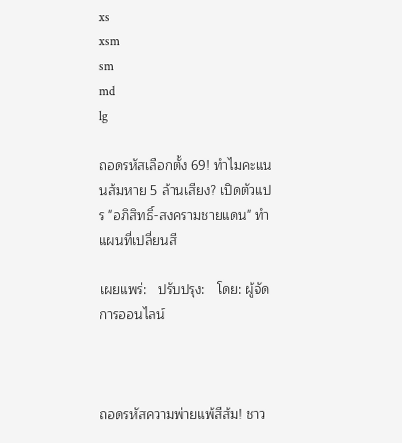xs
xsm
sm
md
lg

ถอดรหัสเลือกตั้ง 69! ทำไมคะแนนส้มหาย 5 ล้านเสียง? เปิดตัวแปร "อภิสิทธิ์-สงครามชายแดน" ทำแผนที่เปลี่ยนสี

เผยแพร่:   ปรับปรุง:   โดย: ผู้จัดการออนไลน์



ถอดรหัสความพ่ายแพ้สีส้ม! ชาว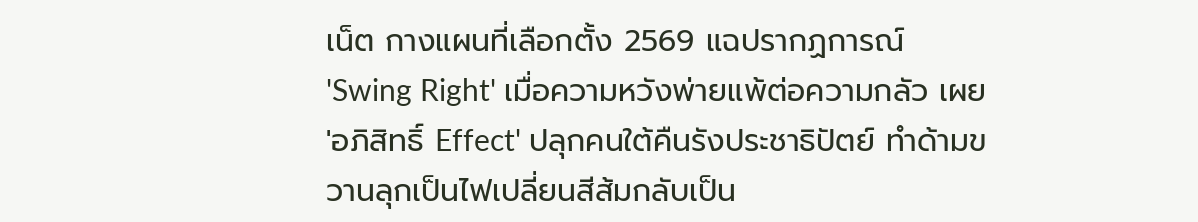เน็ต กางแผนที่เลือกตั้ง 2569 แฉปรากฏการณ์ 'Swing Right' เมื่อความหวังพ่ายแพ้ต่อความกลัว เผย 'อภิสิทธิ์ Effect' ปลุกคนใต้คืนรังประชาธิปัตย์ ทำด้ามขวานลุกเป็นไฟเปลี่ยนสีส้มกลับเป็น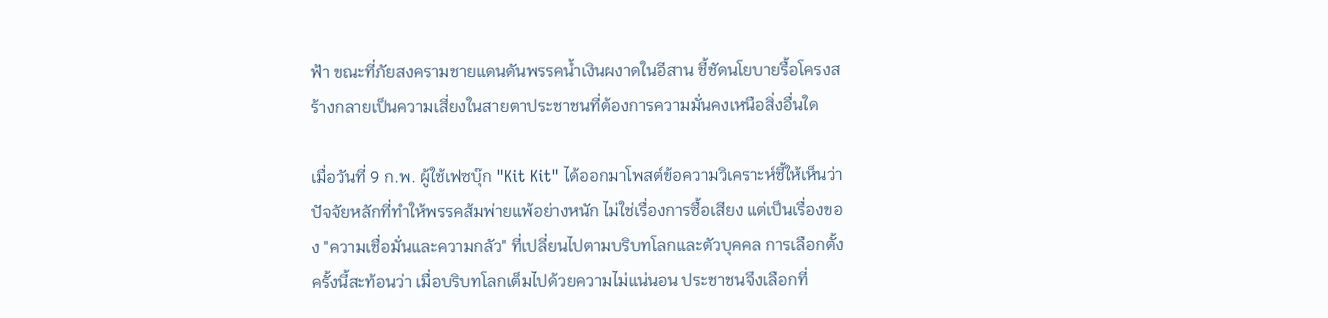ฟ้า ขณะที่ภัยสงครามชายแดนดันพรรคน้ำเงินผงาดในอีสาน ชี้ชัดนโยบายรื้อโครงสร้างกลายเป็นความเสี่ยงในสายตาประชาชนที่ต้องการความมั่นคงเหนือสิ่งอื่นใด

เมื่อวันที่ 9 ก.พ. ผู้ใช้เฟซบุ๊ก "Kit Kit" ได้ออกมาโพสต์ข้อความวิเคราะห์ชี้ให้เห็นว่าปัจจัยหลักที่ทำให้พรรคส้มพ่ายแพ้อย่างหนัก ไม่ใช่เรื่องการซื้อเสียง แต่เป็นเรื่องของ "ความเชื่อมั่นและความกลัว" ที่เปลี่ยนไปตามบริบทโลกและตัวบุคคล การเลือกตั้งครั้งนี้สะท้อนว่า เมื่อบริบทโลกเต็มไปด้วยความไม่แน่นอน ประชาชนจึงเลือกที่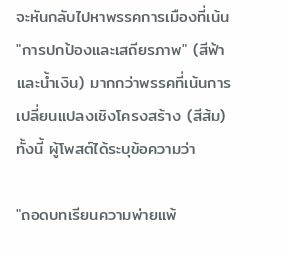จะหันกลับไปหาพรรคการเมืองที่เน้น "การปกป้องและเสถียรภาพ" (สีฟ้าและน้ำเงิน) มากกว่าพรรคที่เน้นการเปลี่ยนแปลงเชิงโครงสร้าง (สีส้ม) ทั้งนี้ ผู้โพสต์ได้ระบุข้อความว่า

"ถอดบทเรียนความพ่ายแพ้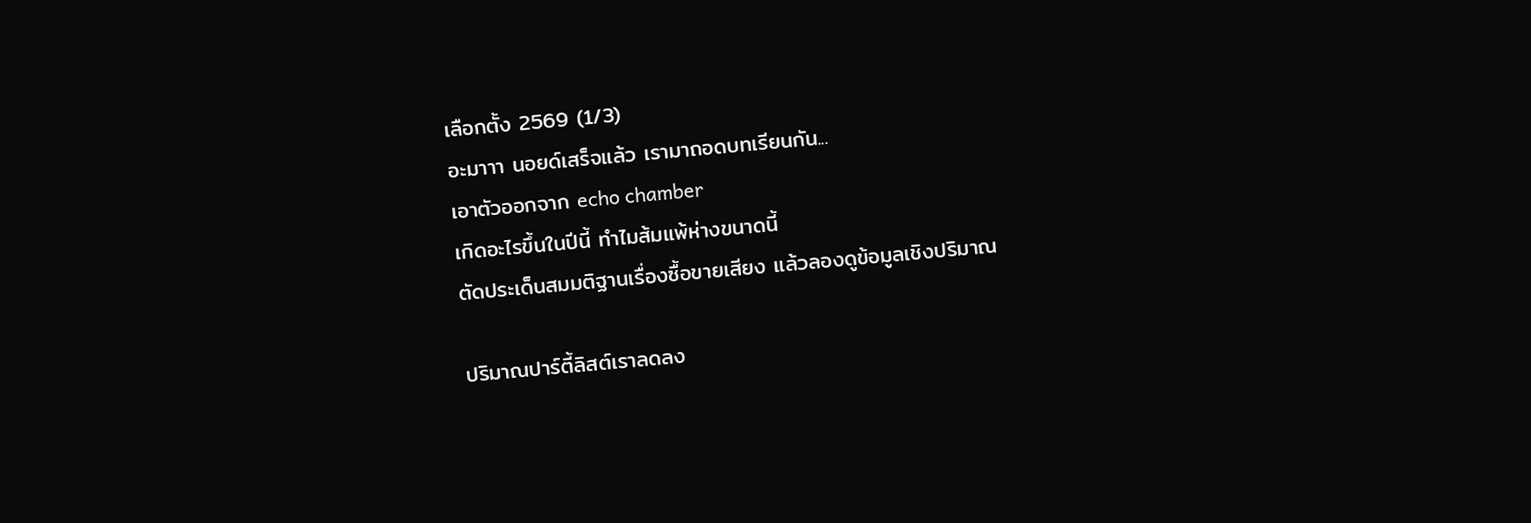เลือกตั้ง 2569 (1/3)
อะมาาา นอยด์เสร็จแล้ว เรามาถอดบทเรียนกัน...
เอาตัวออกจาก echo chamber
เกิดอะไรขึ้นในปีนี้ ทำไมส้มแพ้ห่างขนาดนี้
ตัดประเด็นสมมติฐานเรื่องซื้อขายเสียง แล้วลองดูข้อมูลเชิงปริมาณ

ปริมาณปาร์ตี้ลิสต์เราลดลง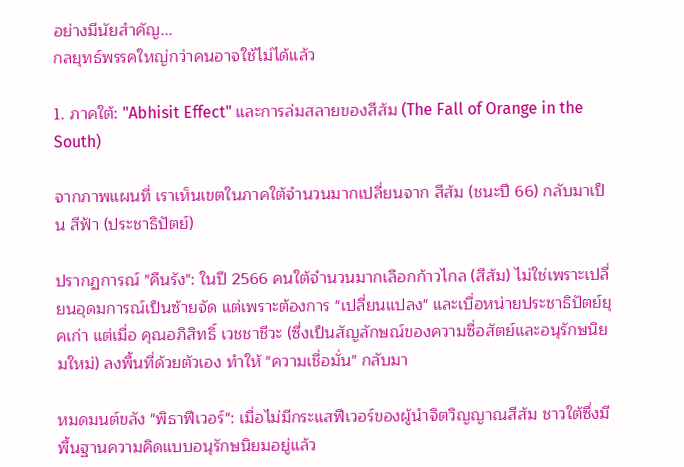อย่างมีนัยสำคัญ...
กลยุทธ์พรรคใหญ่กว่าคนอาจใช้ไม่ได้แล้ว

1. ภาคใต้: "Abhisit Effect" และการล่มสลายของสีส้ม (The Fall of Orange in the South)

จากภาพแผนที่ เราเห็นเขตในภาคใต้จำนวนมากเปลี่ยนจาก สีส้ม (ชนะปี 66) กลับมาเป็น สีฟ้า (ประชาธิปัตย์)

ปรากฏการณ์ "คืนรัง": ในปี 2566 คนใต้จำนวนมากเลือกก้าวไกล (สีส้ม) ไม่ใช่เพราะเปลี่ยนอุดมการณ์เป็นซ้ายจัด แต่เพราะต้องการ "เปลี่ยนแปลง" และเบื่อหน่ายประชาธิปัตย์ยุคเก่า แต่เมื่อ คุณอภิสิทธิ์ เวชชาชีวะ (ซึ่งเป็นสัญลักษณ์ของความซื่อสัตย์และอนุรักษนิยมใหม่) ลงพื้นที่ด้วยตัวเอง ทำให้ "ความเชื่อมั่น" กลับมา

หมดมนต์ขลัง "พิธาฟีเวอร์": เมื่อไม่มีกระแสฟีเวอร์ของผู้นำจิตวิญญาณสีส้ม ชาวใต้ซึ่งมีพื้นฐานความคิดแบบอนุรักษนิยมอยู่แล้ว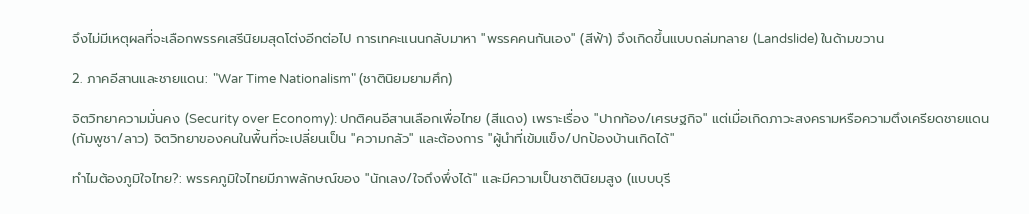จึงไม่มีเหตุผลที่จะเลือกพรรคเสรีนิยมสุดโต่งอีกต่อไป การเทคะแนนกลับมาหา "พรรคคนกันเอง" (สีฟ้า) จึงเกิดขึ้นแบบถล่มทลาย (Landslide) ในด้ามขวาน

2. ภาคอีสานและชายแดน: "War Time Nationalism" (ชาตินิยมยามศึก)

จิตวิทยาความมั่นคง (Security over Economy): ปกติคนอีสานเลือกเพื่อไทย (สีแดง) เพราะเรื่อง "ปากท้อง/เศรษฐกิจ" แต่เมื่อเกิดภาวะสงครามหรือความตึงเครียดชายแดน (กัมพูชา/ลาว) จิตวิทยาของคนในพื้นที่จะเปลี่ยนเป็น "ความกลัว" และต้องการ "ผู้นำที่เข้มแข็ง/ปกป้องบ้านเกิดได้"

ทำไมต้องภูมิใจไทย?: พรรคภูมิใจไทยมีภาพลักษณ์ของ "นักเลง/ใจถึงพึ่งได้" และมีความเป็นชาตินิยมสูง (แบบบุรี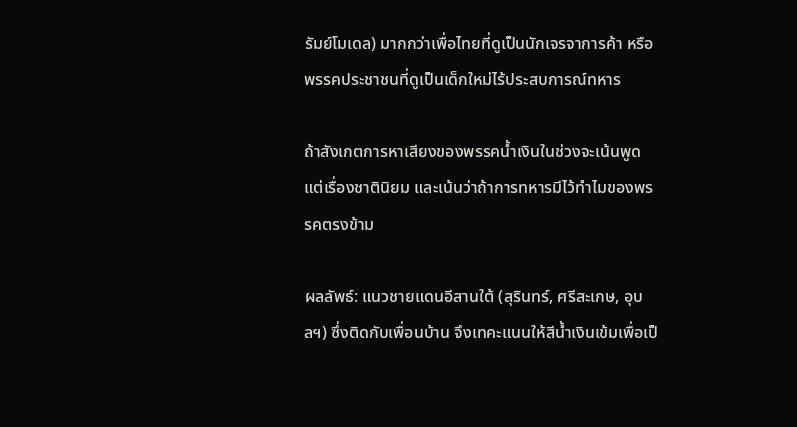รัมย์โมเดล) มากกว่าเพื่อไทยที่ดูเป็นนักเจรจาการค้า หรือพรรคประชาชนที่ดูเป็นเด็กใหม่ไร้ประสบการณ์ทหาร

ถ้าสังเกตการหาเสียงของพรรคน้ำเงินในช่วงจะเน้นพูดแต่เรื่องชาตินิยม และเน้นว่าถ้าการทหารมีไว้ทำไมของพรรคตรงข้าม

ผลลัพธ์: แนวชายแดนอีสานใต้ (สุรินทร์, ศรีสะเกษ, อุบลฯ) ซึ่งติดกับเพื่อนบ้าน จึงเทคะแนนให้สีน้ำเงินเข้มเพื่อเป็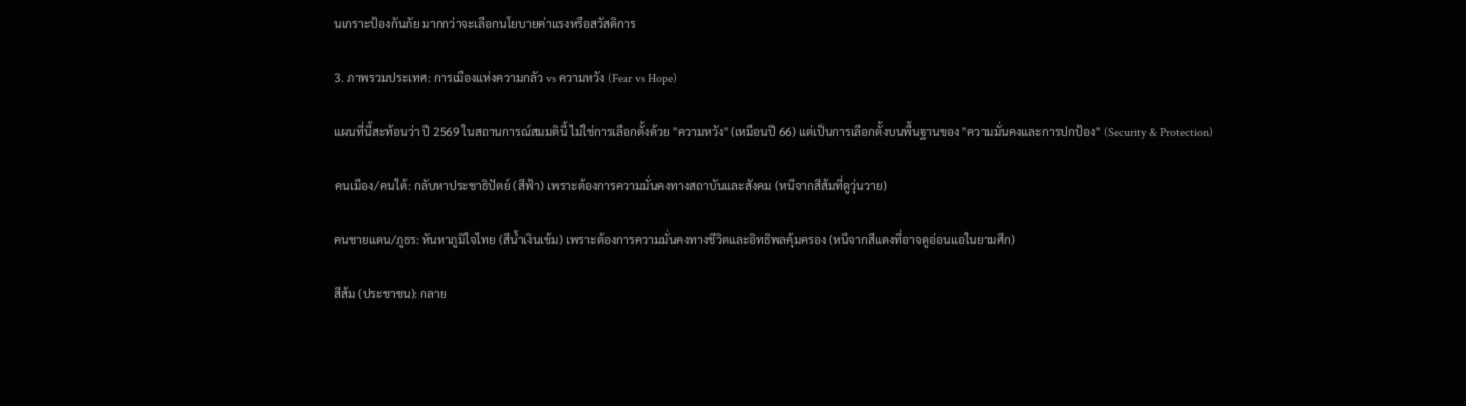นเกราะป้องกันภัย มากกว่าจะเลือกนโยบายค่าแรงหรือสวัสดิการ

3. ภาพรวมประเทศ: การเมืองแห่งความกลัว vs ความหวัง (Fear vs Hope)

แผนที่นี้สะท้อนว่า ปี 2569 ในสถานการณ์สมมตินี้ ไม่ใช่การเลือกตั้งด้วย "ความหวัง" (เหมือนปี 66) แต่เป็นการเลือกตั้งบนพื้นฐานของ "ความมั่นคงและการปกป้อง" (Security & Protection)

คนเมือง/คนใต้: กลับหาประชาธิปัตย์ (สีฟ้า) เพราะต้องการความมั่นคงทางสถาบันและสังคม (หนีจากสีส้มที่ดูวุ่นวาย)

คนชายแดน/ภูธร: หันหาภูมิใจไทย (สีน้ำเงินเข้ม) เพราะต้องการความมั่นคงทางชีวิตและอิทธิพลคุ้มครอง (หนีจากสีแดงที่อาจดูอ่อนแอในยามศึก)

สีส้ม (ประชาชน): กลาย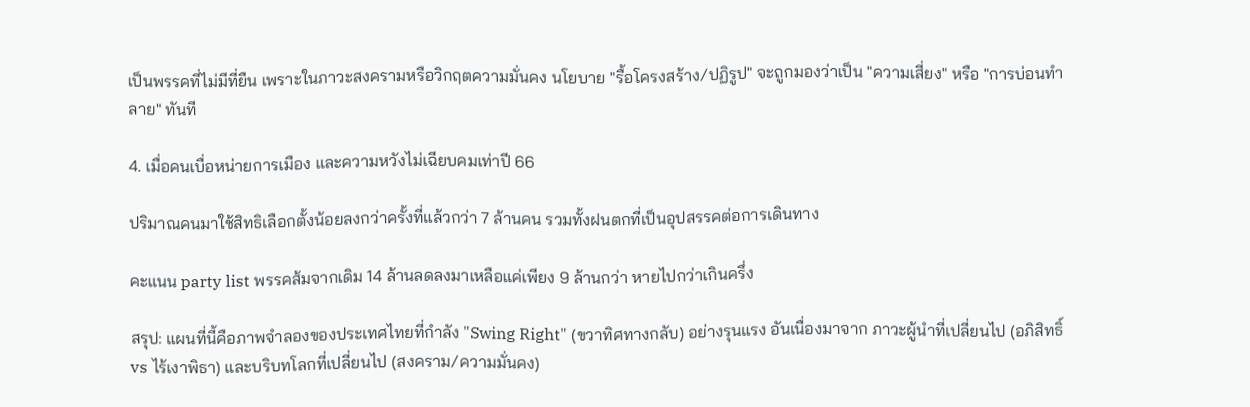เป็นพรรคที่ไม่มีที่ยืน เพราะในภาวะสงครามหรือวิกฤตความมั่นคง นโยบาย "รื้อโครงสร้าง/ปฏิรูป" จะถูกมองว่าเป็น "ความเสี่ยง" หรือ "การบ่อนทำลาย" ทันที

4. เมื่อคนเบื่อหน่ายการเมือง และความหวังไม่เฉียบคมเท่าปี 66

ปริมาณคนมาใช้สิทธิเลือกตั้งน้อยลงกว่าครั้งที่แล้วกว่า 7 ล้านคน รวมทั้งฝนตกที่เป็นอุปสรรคต่อการเดินทาง

คะแนน party list พรรคส้มจากเดิม 14 ล้านลดลงมาเหลือแค่เพียง 9 ล้านกว่า หายไปกว่าเกินครึ่ง

สรุป: แผนที่นี้คือภาพจำลองของประเทศไทยที่กำลัง "Swing Right" (ขวาทิศทางกลับ) อย่างรุนแรง อันเนื่องมาจาก ภาวะผู้นำที่เปลี่ยนไป (อภิสิทธิ์ vs ไร้เงาพิธา) และบริบทโลกที่เปลี่ยนไป (สงคราม/ความมั่นคง)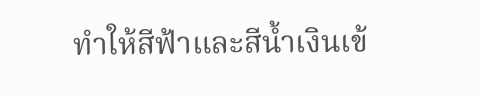ทำให้สีฟ้าและสีน้ำเงินเข้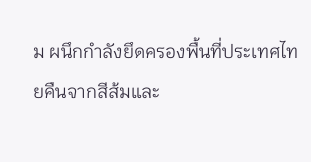ม ผนึกกำลังยึดครองพื้นที่ประเทศไทยคืนจากสีส้มและ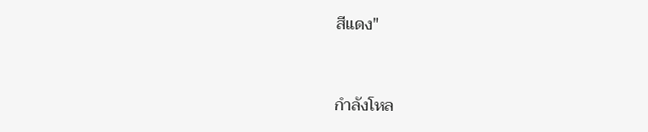สีแดง"


กำลังโหล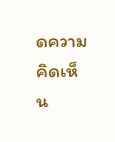ดความคิดเห็น